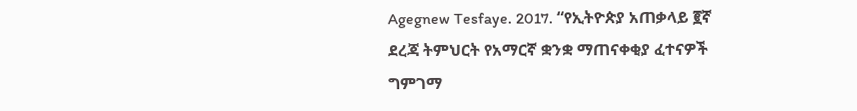Agegnew Tesfaye. 2017. “የኢትዮጵያ አጠቃላይ ፪ኛ ደረጃ ትምህርት የአማርኛ ቋንቋ ማጠናቀቂያ ፈተናዎች ግምገማ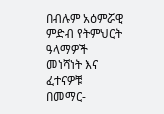በብሉም አዕምሯዊ ምድብ የትምህርት ዓላማዎች መነሻነት እና ፈተናዎቹ በመማር-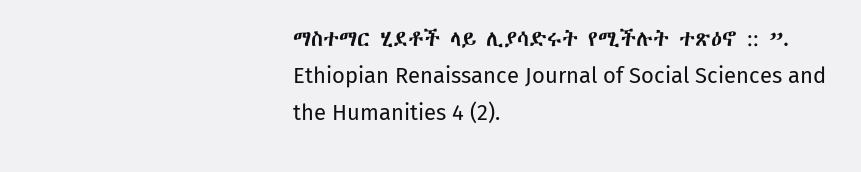ማስተማር ሂደቶች ላይ ሊያሳድሩት የሚችሉት ተጽዕኖ :: ”. Ethiopian Renaissance Journal of Social Sciences and the Humanities 4 (2).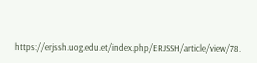https://erjssh.uog.edu.et/index.php/ERJSSH/article/view/78.